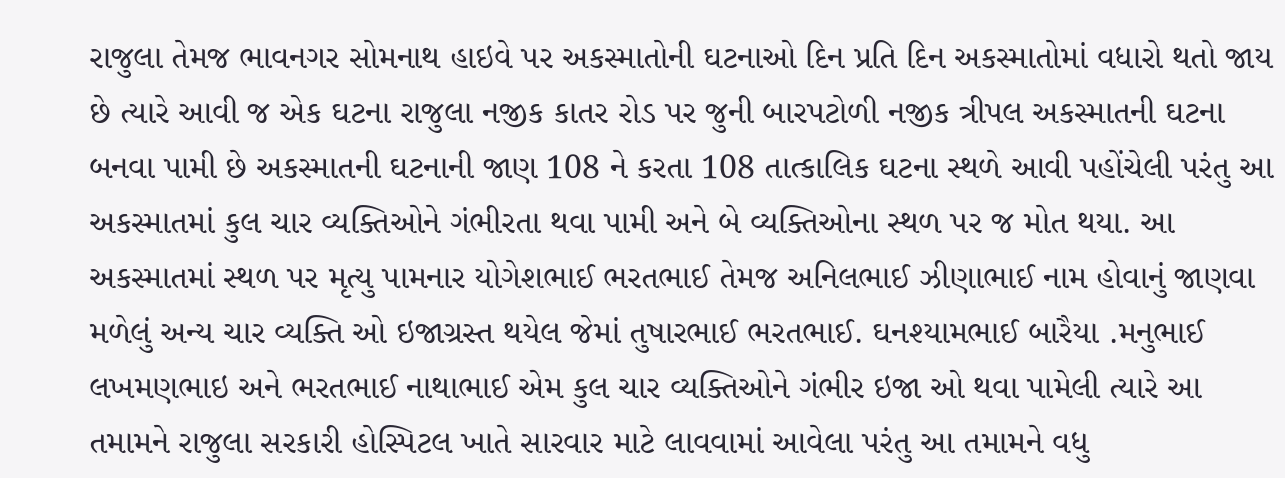રાજુલા તેમજ ભાવનગર સોમનાથ હાઇવે પર અકસ્માતોની ઘટનાઓ દિન પ્રતિ દિન અકસ્માતોમાં વધારો થતો જાય છે ત્યારે આવી જ એક ઘટના રાજુલા નજીક કાતર રોડ પર જુની બારપટોળી નજીક ત્રીપલ અકસ્માતની ઘટના બનવા પામી છે અકસ્માતની ઘટનાની જાણ 108 ને કરતા 108 તાત્કાલિક ઘટના સ્થળે આવી પહોંચેલી પરંતુ આ અકસ્માતમાં કુલ ચાર વ્યક્તિઓને ગંભીરતા થવા પામી અને બે વ્યક્તિઓના સ્થળ પર જ મોત થયા. આ અકસ્માતમાં સ્થળ પર મૃત્યુ પામનાર યોગેશભાઈ ભરતભાઈ તેમજ અનિલભાઈ ઝીણાભાઈ નામ હોવાનું જાણવા મળેલું અન્ય ચાર વ્યક્તિ ઓ ઇજાગ્રસ્ત થયેલ જેમાં તુષારભાઈ ભરતભાઈ. ઘનશ્યામભાઈ બારૈયા .મનુભાઈ લખમણભાઇ અને ભરતભાઈ નાથાભાઈ એમ કુલ ચાર વ્યક્તિઓને ગંભીર ઇજા ઓ થવા પામેલી ત્યારે આ તમામને રાજુલા સરકારી હોસ્પિટલ ખાતે સારવાર માટે લાવવામાં આવેલા પરંતુ આ તમામને વધુ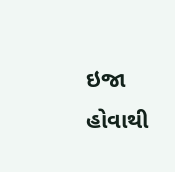ઇજા હોવાથી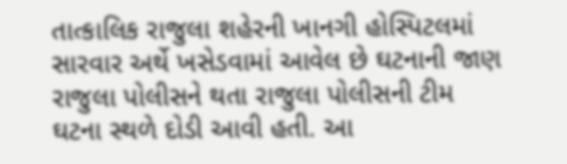તાત્કાલિક રાજુલા શહેરની ખાનગી હોસ્પિટલમાં સારવાર અર્થે ખસેડવામાં આવેલ છે ઘટનાની જાણ રાજુલા પોલીસને થતા રાજુલા પોલીસની ટીમ ઘટના સ્થળે દોડી આવી હતી. આ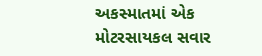અકસ્માતમાં એક મોટરસાયકલ સવાર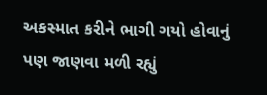અકસ્માત કરીને ભાગી ગયો હોવાનું પણ જાણવા મળી રહ્યું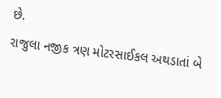છે.
રાજુલા નજીક ત્રણ મોટરસાઈકલ અથડાતાં બે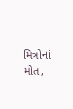મિત્રોનાં મોત,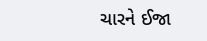ચારને ઈજા